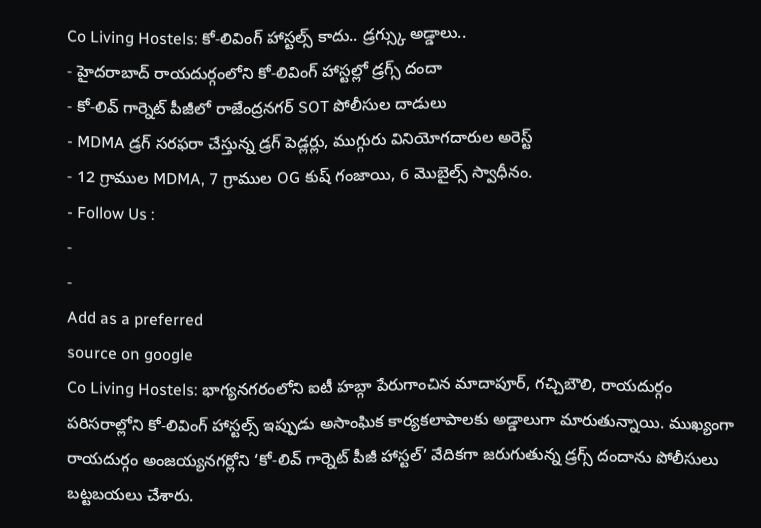Co Living Hostels: కో-లివింగ్ హాస్టల్స్ కాదు.. డ్రగ్స్కు అడ్డాలు..
- హైదరాబాద్ రాయదుర్గంలోని కో-లివింగ్ హాస్టల్లో డ్రగ్స్ దందా
- కో-లివ్ గార్నెట్ పీజీలో రాజేంద్రనగర్ SOT పోలీసుల దాడులు
- MDMA డ్రగ్ సరఫరా చేస్తున్న డ్రగ్ పెడ్లర్లు, ముగ్గురు వినియోగదారుల అరెస్ట్
- 12 గ్రాముల MDMA, 7 గ్రాముల OG కుష్ గంజాయి, 6 మొబైల్స్ స్వాధీనం.
- Follow Us :
-
-
Add as a preferred
source on google
Co Living Hostels: భాగ్యనగరంలోని ఐటీ హబ్గా పేరుగాంచిన మాదాపూర్, గచ్చిబౌలి, రాయదుర్గం పరిసరాల్లోని కో-లివింగ్ హాస్టల్స్ ఇప్పుడు అసాంఘిక కార్యకలాపాలకు అడ్డాలుగా మారుతున్నాయి. ముఖ్యంగా రాయదుర్గం అంజయ్యనగర్లోని ‘కో-లివ్ గార్నెట్ పీజీ హాస్టల్’ వేదికగా జరుగుతున్న డ్రగ్స్ దందాను పోలీసులు బట్టబయలు చేశారు.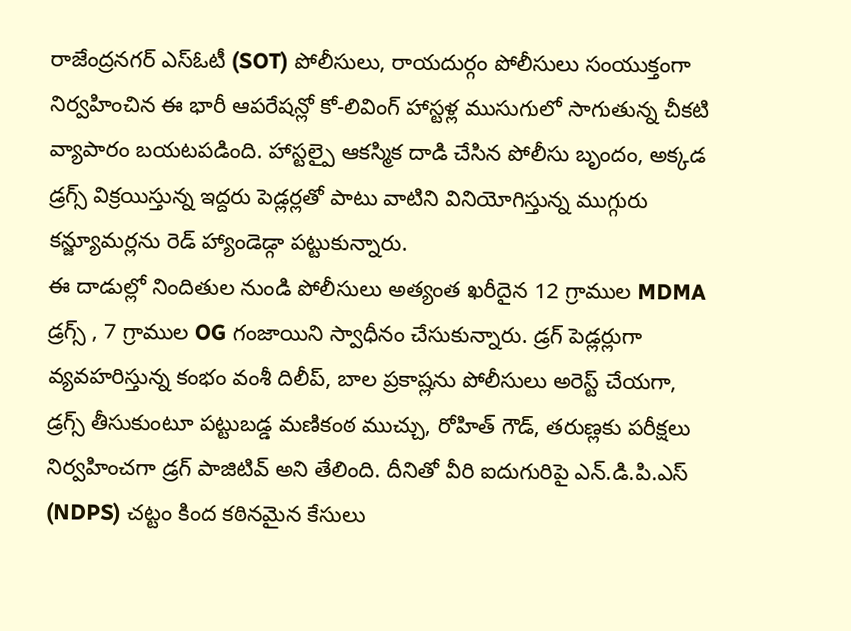రాజేంద్రనగర్ ఎస్ఓటీ (SOT) పోలీసులు, రాయదుర్గం పోలీసులు సంయుక్తంగా నిర్వహించిన ఈ భారీ ఆపరేషన్లో కో-లివింగ్ హాస్టళ్ల ముసుగులో సాగుతున్న చీకటి వ్యాపారం బయటపడింది. హాస్టల్పై ఆకస్మిక దాడి చేసిన పోలీసు బృందం, అక్కడ డ్రగ్స్ విక్రయిస్తున్న ఇద్దరు పెడ్లర్లతో పాటు వాటిని వినియోగిస్తున్న ముగ్గురు కన్జ్యూమర్లను రెడ్ హ్యాండెడ్గా పట్టుకున్నారు.
ఈ దాడుల్లో నిందితుల నుండి పోలీసులు అత్యంత ఖరీదైన 12 గ్రాముల MDMA డ్రగ్స్ , 7 గ్రాముల OG గంజాయిని స్వాధీనం చేసుకున్నారు. డ్రగ్ పెడ్లర్లుగా వ్యవహరిస్తున్న కంభం వంశీ దిలీప్, బాల ప్రకాష్లను పోలీసులు అరెస్ట్ చేయగా, డ్రగ్స్ తీసుకుంటూ పట్టుబడ్డ మణికంఠ ముచ్చు, రోహిత్ గౌడ్, తరుణ్లకు పరీక్షలు నిర్వహించగా డ్రగ్ పాజిటివ్ అని తేలింది. దీనితో వీరి ఐదుగురిపై ఎన్.డి.పి.ఎస్ (NDPS) చట్టం కింద కఠినమైన కేసులు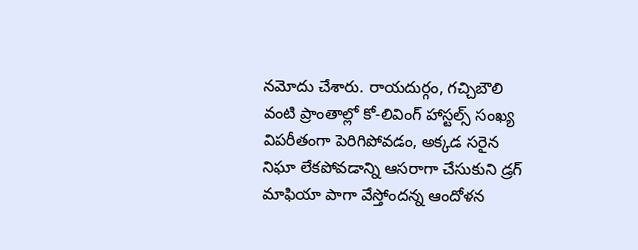నమోదు చేశారు. రాయదుర్గం, గచ్చిబౌలి వంటి ప్రాంతాల్లో కో-లివింగ్ హాస్టల్స్ సంఖ్య విపరీతంగా పెరిగిపోవడం, అక్కడ సరైన నిఘా లేకపోవడాన్ని ఆసరాగా చేసుకుని డ్రగ్ మాఫియా పాగా వేస్తోందన్న ఆందోళన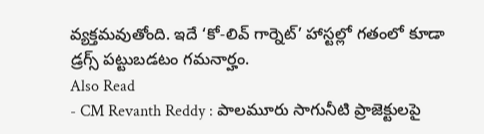వ్యక్తమవుతోంది. ఇదే ‘కో-లివ్ గార్నెట్’ హాస్టల్లో గతంలో కూడా డ్రగ్స్ పట్టుబడటం గమనార్హం.
Also Read
- CM Revanth Reddy : పాలమూరు సాగునీటి ప్రాజెక్టులపై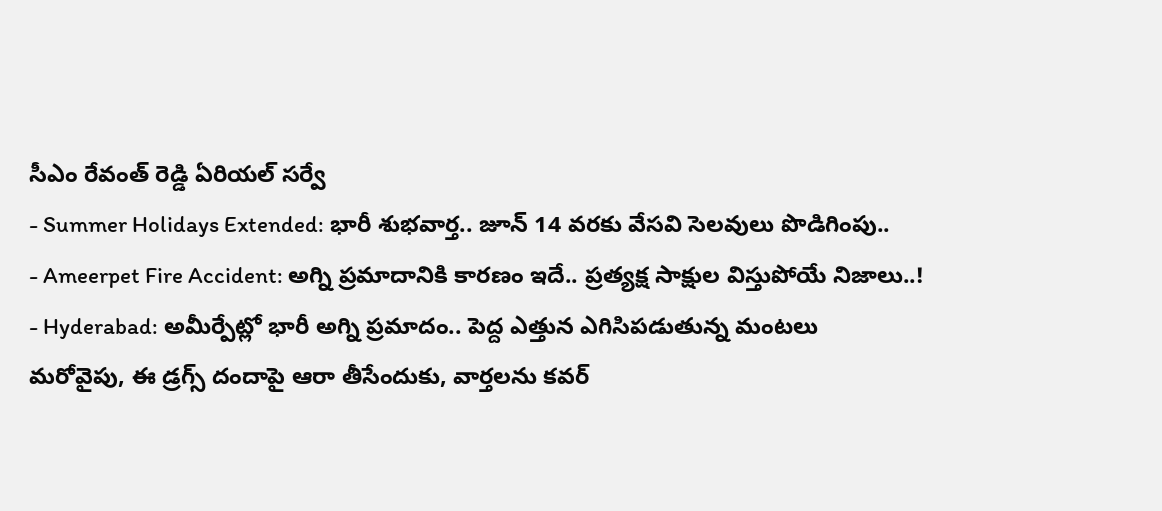సీఎం రేవంత్ రెడ్డి ఏరియల్ సర్వే
- Summer Holidays Extended: భారీ శుభవార్త.. జూన్ 14 వరకు వేసవి సెలవులు పొడిగింపు..
- Ameerpet Fire Accident: అగ్ని ప్రమాదానికి కారణం ఇదే.. ప్రత్యక్ష సాక్షుల విస్తుపోయే నిజాలు..!
- Hyderabad: అమీర్పేట్లో భారీ అగ్ని ప్రమాదం.. పెద్ద ఎత్తున ఎగిసిపడుతున్న మంటలు
మరోవైపు, ఈ డ్రగ్స్ దందాపై ఆరా తీసేందుకు, వార్తలను కవర్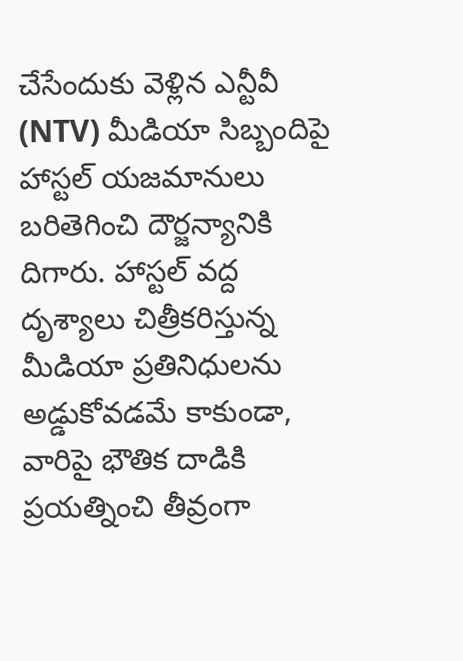చేసేందుకు వెళ్లిన ఎన్టీవీ (NTV) మీడియా సిబ్బందిపై హాస్టల్ యజమానులు బరితెగించి దౌర్జన్యానికి దిగారు. హాస్టల్ వద్ద దృశ్యాలు చిత్రీకరిస్తున్న మీడియా ప్రతినిధులను అడ్డుకోవడమే కాకుండా, వారిపై భౌతిక దాడికి ప్రయత్నించి తీవ్రంగా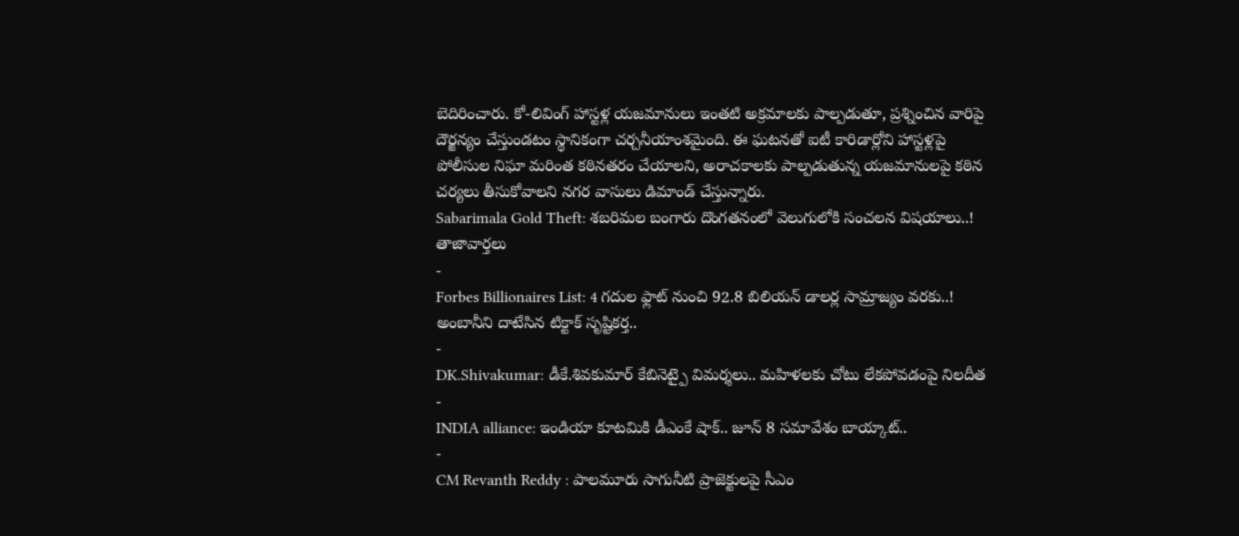బెదిరించారు. కో-లివింగ్ హాస్టళ్ల యజమానులు ఇంతటి అక్రమాలకు పాల్పడుతూ, ప్రశ్నించిన వారిపై దౌర్జన్యం చేస్తుండటం స్థానికంగా చర్చనీయాంశమైంది. ఈ ఘటనతో ఐటీ కారిడార్లోని హాస్టళ్లపై పోలీసుల నిఘా మరింత కఠినతరం చేయాలని, అరాచకాలకు పాల్పడుతున్న యజమానులపై కఠిన చర్యలు తీసుకోవాలని నగర వాసులు డిమాండ్ చేస్తున్నారు.
Sabarimala Gold Theft: శబరిమల బంగారు దొంగతనంలో వెలుగులోకి సంచలన విషయాలు..!
తాజావార్తలు
-
Forbes Billionaires List: 4 గదుల ఫ్లాట్ నుంచి 92.8 బిలియన్ డాలర్ల సామ్రాజ్యం వరకు..! అంబానీని దాటేసిన టిక్టాక్ సృష్టికర్త..
-
DK.Shivakumar: డీకే.శివకుమార్ కేబినెట్పై విమర్శలు.. మహిళలకు చోటు లేకపోవడంపై నిలదీత
-
INDIA alliance: ఇండియా కూటమికి డీఎంకే షాక్.. జూన్ 8 సమావేశం బాయ్కాట్..
-
CM Revanth Reddy : పాలమూరు సాగునీటి ప్రాజెక్టులపై సీఎం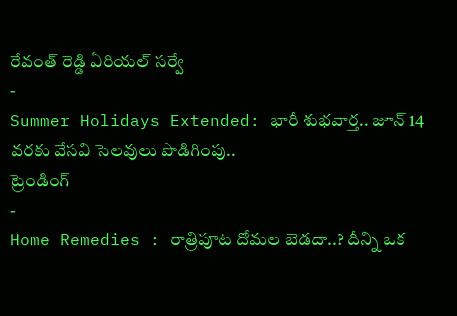రేవంత్ రెడ్డి ఏరియల్ సర్వే
-
Summer Holidays Extended: భారీ శుభవార్త.. జూన్ 14 వరకు వేసవి సెలవులు పొడిగింపు..
ట్రెండింగ్
-
Home Remedies : రాత్రిపూట దోమల బెడదా..? దీన్ని ఒక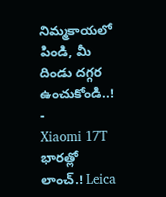నిమ్మకాయలో పిండి, మీ దిండు దగ్గర ఉంచుకోండి..!
-
Xiaomi 17T భారత్లో లాంచ్.! Leica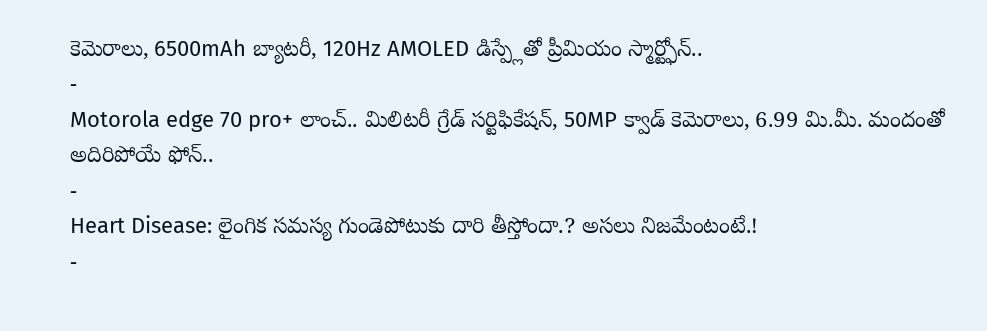కెమెరాలు, 6500mAh బ్యాటరీ, 120Hz AMOLED డిస్ప్లేతో ప్రీమియం స్మార్ట్ఫోన్..
-
Motorola edge 70 pro+ లాంచ్.. మిలిటరీ గ్రేడ్ సర్టిఫికేషన్, 50MP క్వాడ్ కెమెరాలు, 6.99 మి.మీ. మందంతో అదిరిపోయే ఫోన్..
-
Heart Disease: లైంగిక సమస్య గుండెపోటుకు దారి తీస్తోందా.? అసలు నిజమేంటంటే.!
-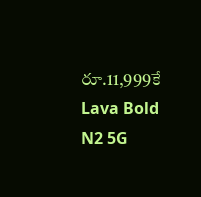రూ.11,999కే Lava Bold N2 5G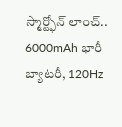స్మార్ట్ఫోన్ లాంచ్.. 6000mAh భారీ బ్యాటరీ, 120Hz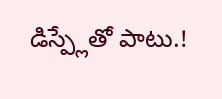డిస్ప్లేతో పాటు.!